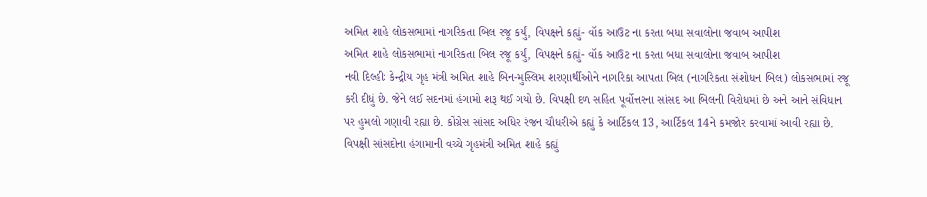અમિત શાહે લોકસભામાં નાગરિકતા બિલ રજૂ કર્યું, વિપક્ષને કહ્યું- વૉક આઉટ ના કરતા બધા સવાલોના જવાબ આપીશ
અમિત શાહે લોકસભામાં નાગરિકતા બિલ રજૂ કર્યું, વિપક્ષને કહ્યું- વૉક આઉટ ના કરતા બધા સવાલોના જવાબ આપીશ
નવી દિલ્હીઃ કેન્દ્રીય ગૃહ મંત્રી અમિત શાહે બિન-મુસ્લિમ શરણાર્થીઓને નાગરિકા આપતા બિલ (નાગરિકતા સંશોધન બિલ) લોકસભામાં રજૂ કરી દીધું છે. જેને લઈ સદનમાં હંગામો શરૂ થઈ ગયો છે. વિપક્ષી દળ સહિત પૂર્વોત્તરના સાંસદ આ બિલની વિરોધમાં છે અને આને સંવિધાન પર હુમલો ગણાવી રહ્યા છે. કોંગ્રેસ સાંસદ અધિર રંજન ચૌધરીએ કહ્યું કે આર્ટિકલ 13, આર્ટિકલ 14ને કમજોર કરવામાં આવી રહ્યા છે. વિપક્ષી સાંસદોના હંગામાની વચ્ચે ગૃહમંત્રી અમિત શાહે કહ્યું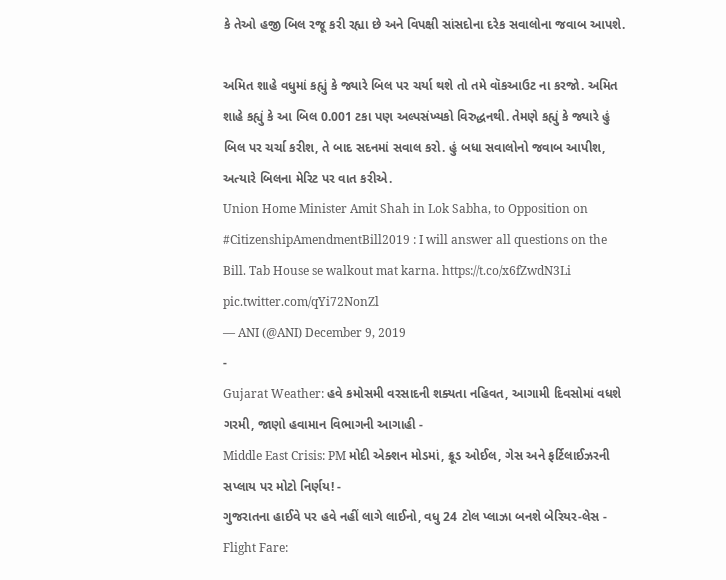કે તેઓ હજી બિલ રજૂ કરી રહ્યા છે અને વિપક્ષી સાંસદોના દરેક સવાલોના જવાબ આપશે.

અમિત શાહે વધુમાં કહ્યું કે જ્યારે બિલ પર ચર્યા થશે તો તમે વૉકઆઉટ ના કરજો. અમિત શાહે કહ્યું કે આ બિલ 0.001 ટકા પણ અલ્પસંખ્યકો વિરુદ્ધનથી. તેમણે કહ્યું કે જ્યારે હું બિલ પર ચર્ચા કરીશ, તે બાદ સદનમાં સવાલ કરો. હું બધા સવાલોનો જવાબ આપીશ, અત્યારે બિલના મેરિટ પર વાત કરીએ.
Union Home Minister Amit Shah in Lok Sabha, to Opposition on #CitizenshipAmendmentBill2019 : I will answer all questions on the Bill. Tab House se walkout mat karna. https://t.co/x6fZwdN3Li pic.twitter.com/qYi72NonZl
— ANI (@ANI) December 9, 2019
-
Gujarat Weather: હવે કમોસમી વરસાદની શક્યતા નહિવત, આગામી દિવસોમાં વધશે ગરમી, જાણો હવામાન વિભાગની આગાહી -
Middle East Crisis: PM મોદી એક્શન મોડમાં, ક્રૂડ ઓઈલ, ગેસ અને ફર્ટિલાઈઝરની સપ્લાય પર મોટો નિર્ણય! -
ગુજરાતના હાઈવે પર હવે નહીં લાગે લાઈનો, વધુ 24 ટોલ પ્લાઝા બનશે બેરિયર-લેસ -
Flight Fare: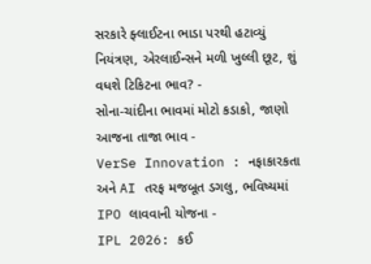સરકારે ફ્લાઈટના ભાડા પરથી હટાવ્યું નિયંત્રણ, એરલાઈન્સને મળી ખુલ્લી છૂટ, શું વધશે ટિકિટના ભાવ? -
સોના-ચાંદીના ભાવમાં મોટો કડાકો, જાણો આજના તાજા ભાવ -
VerSe Innovation : નફાકારકતા અને AI તરફ મજબૂત ડગલુ, ભવિષ્યમાં IPO લાવવાની યોજના -
IPL 2026: કઈ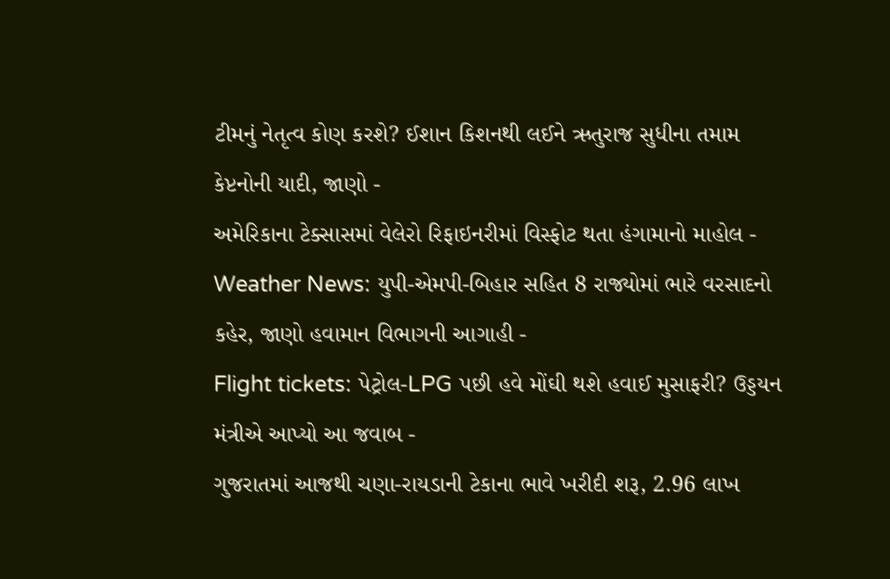ટીમનું નેતૃત્વ કોણ કરશે? ઈશાન કિશનથી લઈને ઋતુરાજ સુધીના તમામ કેપ્ટનોની યાદી, જાણો -
અમેરિકાના ટેક્સાસમાં વેલેરો રિફાઇનરીમાં વિસ્ફોટ થતા હંગામાનો માહોલ -
Weather News: યુપી-એમપી-બિહાર સહિત 8 રાજ્યોમાં ભારે વરસાદનો કહેર, જાણો હવામાન વિભાગની આગાહી -
Flight tickets: પેટ્રોલ-LPG પછી હવે મોંઘી થશે હવાઈ મુસાફરી? ઉડ્ડયન મંત્રીએ આપ્યો આ જવાબ -
ગુજરાતમાં આજથી ચણા-રાયડાની ટેકાના ભાવે ખરીદી શરૂ, 2.96 લાખ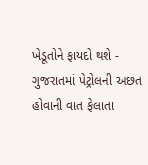ખેડૂતોને ફાયદો થશે -
ગુજરાતમાં પેટ્રોલની અછત હોવાની વાત ફેલાતા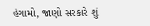હંગામો, જાણો સરકારે શું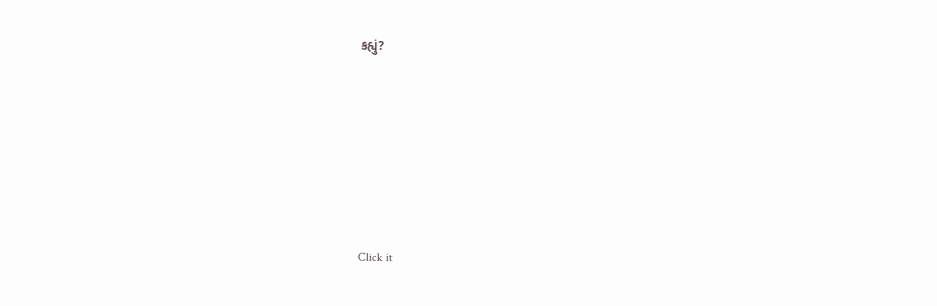કહ્યું?










Click it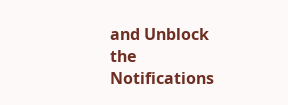and Unblock the Notifications